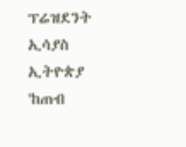ፕሬዝደንት ኢሳያስ ኢትዮጵያ 'ከጠብ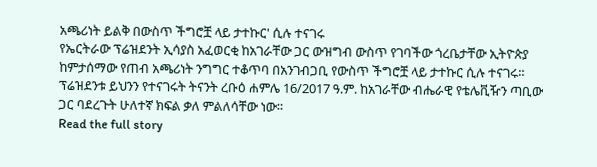አጫሪነት ይልቅ በውስጥ ችግሮቿ ላይ ታተኩር' ሲሉ ተናገሩ
የኤርትራው ፕሬዝደንት ኢሳያስ አፈወርቂ ከአገራቸው ጋር ውዝግብ ውስጥ የገባችው ጎረቤታቸው ኢትዮጵያ ከምታሰማው የጠብ አጫሪነት ንግግር ተቆጥባ በአንገብጋቢ የውስጥ ችግሮቿ ላይ ታተኩር ሲሉ ተናገሩ። ፕሬዝደንቱ ይህንን የተናገሩት ትናንት ረቡዕ ሐምሌ 16/2017 ዓ.ም. ከአገራቸው ብሔራዊ የቴሌቪዥን ጣቢው ጋር ባደረጉት ሁለተኛ ክፍል ቃለ ምልለሳቸው ነው።
Read the full story